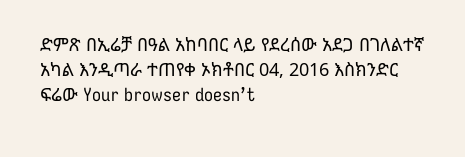ድምጽ በኢሬቻ በዓል አከባበር ላይ የደረሰው አደጋ በገለልተኛ አካል እንዲጣራ ተጠየቀ ኦክቶበር 04, 2016 እስክንድር ፍሬው Your browser doesn’t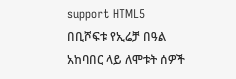support HTML5 በቢሾፍቱ የኢሬቻ በዓል አከባበር ላይ ለሞቱት ሰዎች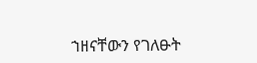ኀዘናቸውን የገለፁት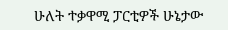ሁለት ተቃዋሚ ፓርቲዎች ሁኔታው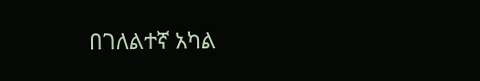በገለልተኛ አካል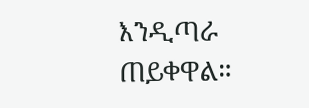እንዲጣራ ጠይቀዋል።